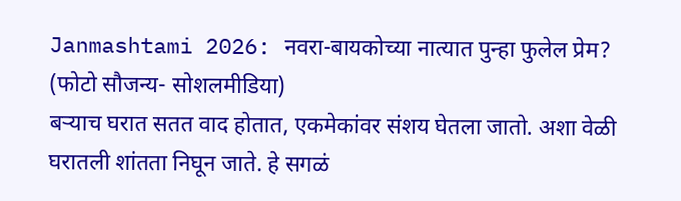Janmashtami 2026: नवरा-बायकोच्या नात्यात पुन्हा फुलेल प्रेम? (फोटो सौजन्य- सोशलमीडिया)
बऱ्याच घरात सतत वाद होतात, एकमेकांवर संशय घेतला जातो. अशा वेळी घरातली शांतता निघून जाते. हे सगळं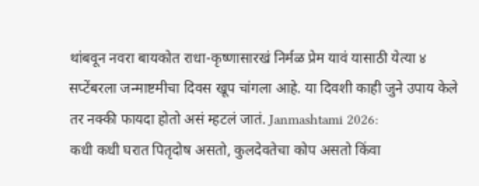थांबवून नवरा बायकोत राधा-कृष्णासारखं निर्मळ प्रेम यावं यासाठी येत्या ४ सप्टेंबरला जन्माष्टमीचा दिवस खूप चांगला आहे. या दिवशी काही जुने उपाय केले तर नक्की फायदा होतो असं म्हटलं जातं. Janmashtami 2026:
कधी कधी घरात पितृदोष असतो, कुलदेवतेचा कोप असतो किंवा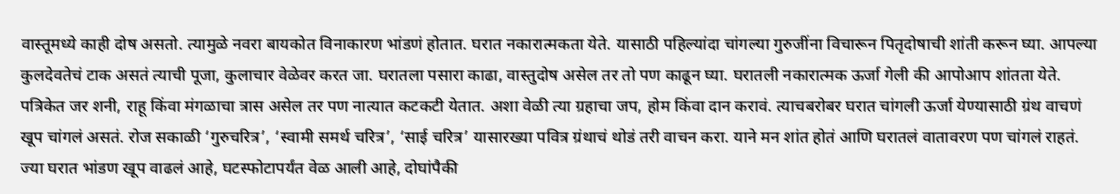वास्तूमध्ये काही दोष असतो. त्यामुळे नवरा बायकोत विनाकारण भांडणं होतात. घरात नकारात्मकता येते. यासाठी पहिल्यांदा चांगल्या गुरुजींना विचारून पितृदोषाची शांती करून घ्या. आपल्या कुलदेवतेचं टाक असतं त्याची पूजा, कुलाचार वेळेवर करत जा. घरातला पसारा काढा, वास्तुदोष असेल तर तो पण काढून घ्या. घरातली नकारात्मक ऊर्जा गेली की आपोआप शांतता येते.
पत्रिकेत जर शनी, राहू किंवा मंगळाचा त्रास असेल तर पण नात्यात कटकटी येतात. अशा वेळी त्या ग्रहाचा जप, होम किंवा दान करावं. त्याचबरोबर घरात चांगली ऊर्जा येण्यासाठी ग्रंथ वाचणं खूप चांगलं असतं. रोज सकाळी ‘गुरुचरित्र’, ‘स्वामी समर्थ चरित्र’, ‘साई चरित्र’ यासारख्या पवित्र ग्रंथाचं थोडं तरी वाचन करा. याने मन शांत होतं आणि घरातलं वातावरण पण चांगलं राहतं.
ज्या घरात भांडण खूप वाढलं आहे, घटस्फोटापर्यंत वेळ आली आहे, दोघांपैकी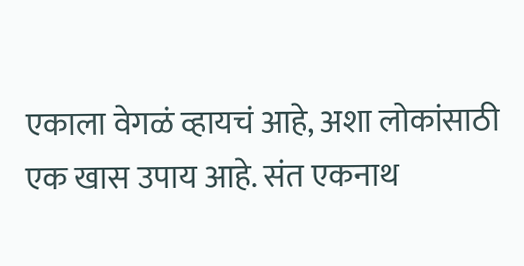एकाला वेगळं व्हायचं आहे, अशा लोकांसाठी एक खास उपाय आहे. संत एकनाथ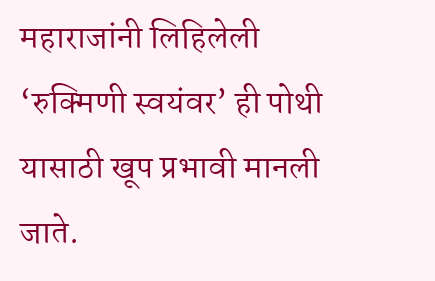महाराजांनी लिहिलेली ‘रुक्मिणी स्वयंवर’ ही पोथी यासाठी खूप प्रभावी मानली जाते.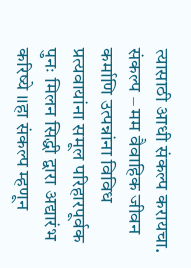त्यासाठी आधी संकल्प करायचा.
संकल्प – मम वैवाहिक जीवन कर्माणि उत्पन्नांना विविध प्रत्यवायांना समूल परिहारपूर्वक पुनः मिलन सिद्धी द्वारा अद्यारंभ करिष्ये ।।हा संकल्प म्हणून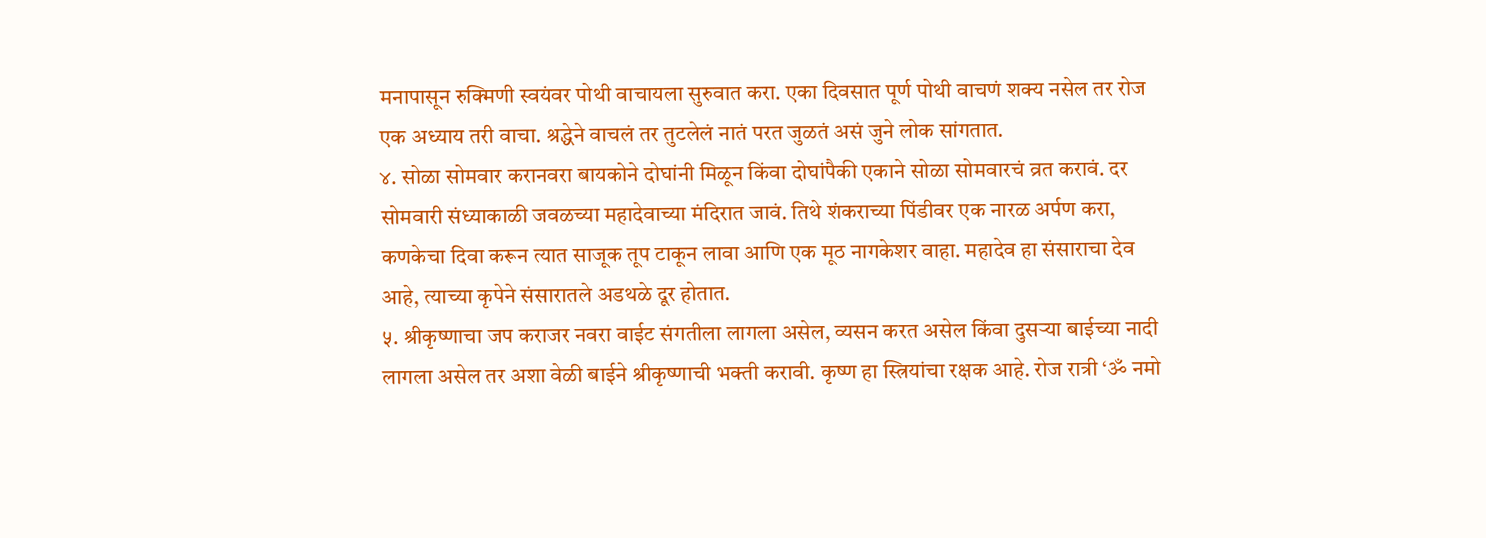मनापासून रुक्मिणी स्वयंवर पोथी वाचायला सुरुवात करा. एका दिवसात पूर्ण पोथी वाचणं शक्य नसेल तर रोज एक अध्याय तरी वाचा. श्रद्धेने वाचलं तर तुटलेलं नातं परत जुळतं असं जुने लोक सांगतात.
४. सोळा सोमवार करानवरा बायकोने दोघांनी मिळून किंवा दोघांपैकी एकाने सोळा सोमवारचं व्रत करावं. दर सोमवारी संध्याकाळी जवळच्या महादेवाच्या मंदिरात जावं. तिथे शंकराच्या पिंडीवर एक नारळ अर्पण करा, कणकेचा दिवा करून त्यात साजूक तूप टाकून लावा आणि एक मूठ नागकेशर वाहा. महादेव हा संसाराचा देव आहे, त्याच्या कृपेने संसारातले अडथळे दूर होतात.
५. श्रीकृष्णाचा जप कराजर नवरा वाईट संगतीला लागला असेल, व्यसन करत असेल किंवा दुसऱ्या बाईच्या नादी लागला असेल तर अशा वेळी बाईने श्रीकृष्णाची भक्ती करावी. कृष्ण हा स्त्रियांचा रक्षक आहे. रोज रात्री ‘ॐ नमो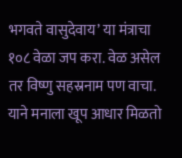भगवते वासुदेवाय’ या मंत्राचा १०८ वेळा जप करा. वेळ असेल तर विष्णु सहस्रनाम पण वाचा. याने मनाला खूप आधार मिळतो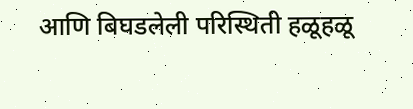आणि बिघडलेली परिस्थिती हळूहळू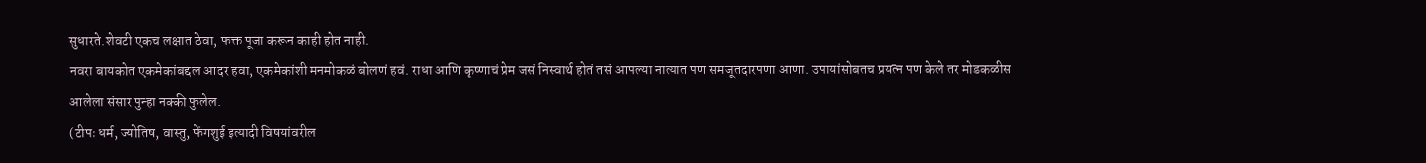सुधारते.शेवटी एकच लक्षात ठेवा, फक्त पूजा करून काही होत नाही.
नवरा बायकोत एकमेकांबद्दल आदर हवा, एकमेकांशी मनमोकळं बोलणं हवं. राधा आणि कृष्णाचं प्रेम जसं निस्वार्थ होतं तसं आपल्या नात्यात पण समजूतदारपणा आणा. उपायांसोबतच प्रयत्न पण केले तर मोडकळीस आलेला संसार पुन्हा नक्की फुलेल.
(टीपः धर्म, ज्योतिष, वास्तु, फेंगशुई इत्यादी विषयांवरील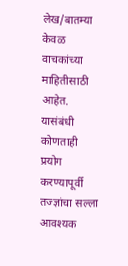लेख/बातम्या केवळ वाचकांच्या माहितीसाठी आहेत. यासंबंधी कोणताही प्रयोग करण्यापूर्वी तज्ज्ञांचा सल्ला आवश्यक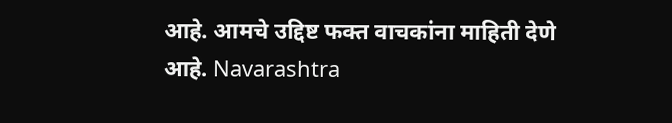आहे. आमचे उद्दिष्ट फक्त वाचकांना माहिती देणे आहे. Navarashtra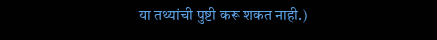या तथ्यांची पुष्टी करू शकत नाही.)